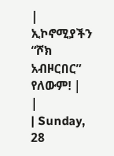| ኢኮኖሚያችን “ሾክ አብዞርበር” የለውም! |
|
| Sunday, 28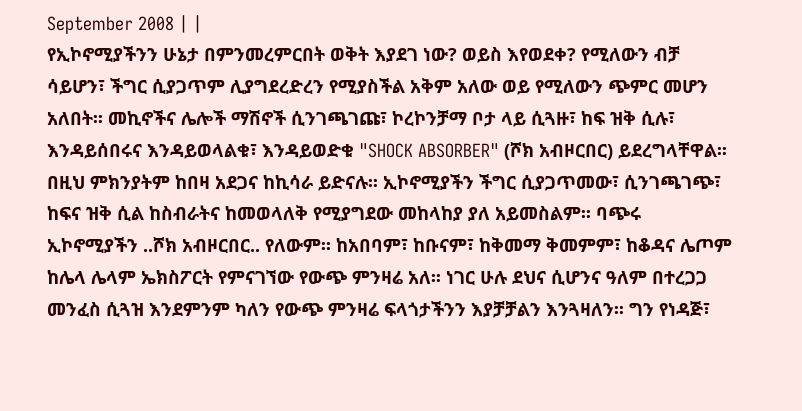September 2008 | |
የኢኮኖሚያችንን ሁኔታ በምንመረምርበት ወቅት እያደገ ነው? ወይስ እየወደቀ? የሚለውን ብቻ ሳይሆን፣ ችግር ሲያጋጥም ሊያግደረድረን የሚያስችል አቅም አለው ወይ የሚለውን ጭምር መሆን አለበት፡፡ መኪኖችና ሌሎች ማሽኖች ሲንገጫገጩ፣ ኮረኮንቻማ ቦታ ላይ ሲጓዙ፣ ከፍ ዝቅ ሲሉ፣ እንዳይሰበሩና እንዳይወላልቁ፣ እንዳይወድቁ "SHOCK ABSORBER" (ሾክ አብዞርበር) ይደረግላቸዋል፡፡ በዚህ ምክንያትም ከበዛ አደጋና ከኪሳራ ይድናሉ፡፡ ኢኮኖሚያችን ችግር ሲያጋጥመው፣ ሲንገጫገጭ፣ ከፍና ዝቅ ሲል ከስብራትና ከመወላለቅ የሚያግደው መከላከያ ያለ አይመስልም፡፡ ባጭሩ ኢኮኖሚያችን ..ሾክ አብዞርበር.. የለውም፡፡ ከአበባም፣ ከቡናም፣ ከቅመማ ቅመምም፣ ከቆዳና ሌጦም ከሌላ ሌላም ኤክስፖርት የምናገኘው የውጭ ምንዛሬ አለ፡፡ ነገር ሁሉ ደህና ሲሆንና ዓለም በተረጋጋ መንፈስ ሲጓዝ እንደምንም ካለን የውጭ ምንዛሬ ፍላጎታችንን እያቻቻልን እንጓዛለን፡፡ ግን የነዳጅ፣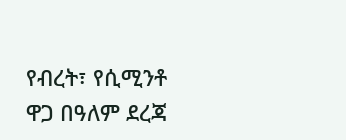የብረት፣ የሲሚንቶ ዋጋ በዓለም ደረጃ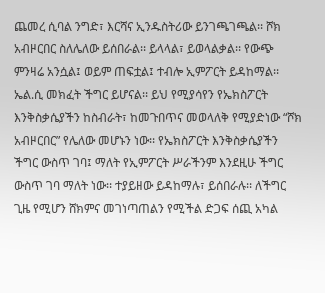ጨመረ ሲባል ንግድ፣ እርሻና ኢንዱስትሪው ይንገጫገጫል፡፡ ሾክ አብዞርበር ስለሌለው ይሰበራል፡፡ ይላላል፣ ይወላልቃል፡፡ የውጭ ምንዛሬ አንሷል፤ ወይም ጠፍቷል፤ ተብሎ ኢምፖርት ይዳከማል፡፡ ኤል.ሲ መክፈት ችግር ይሆናል፡፡ ይህ የሚያሳየን የኤክስፖርት እንቅስቃሴያችን ከስብራት፣ ከመጉበጥና መወላለቅ የሚያድነው “ሾክ አብዞርበር” የሌለው መሆኑን ነው፡፡ የኤክስፖርት እንቅስቃሴያችን ችግር ውስጥ ገባ፤ ማለት የኢምፖርት ሥራችንም እንደዚሁ ችግር ውስጥ ገባ ማለት ነው፡፡ ተያይዘው ይዳከማሉ፣ ይሰበራሉ፡፡ ለችግር ጊዜ የሚሆን ሸክምና መገነጣጠልን የሚችል ድጋፍ ሰጪ አካል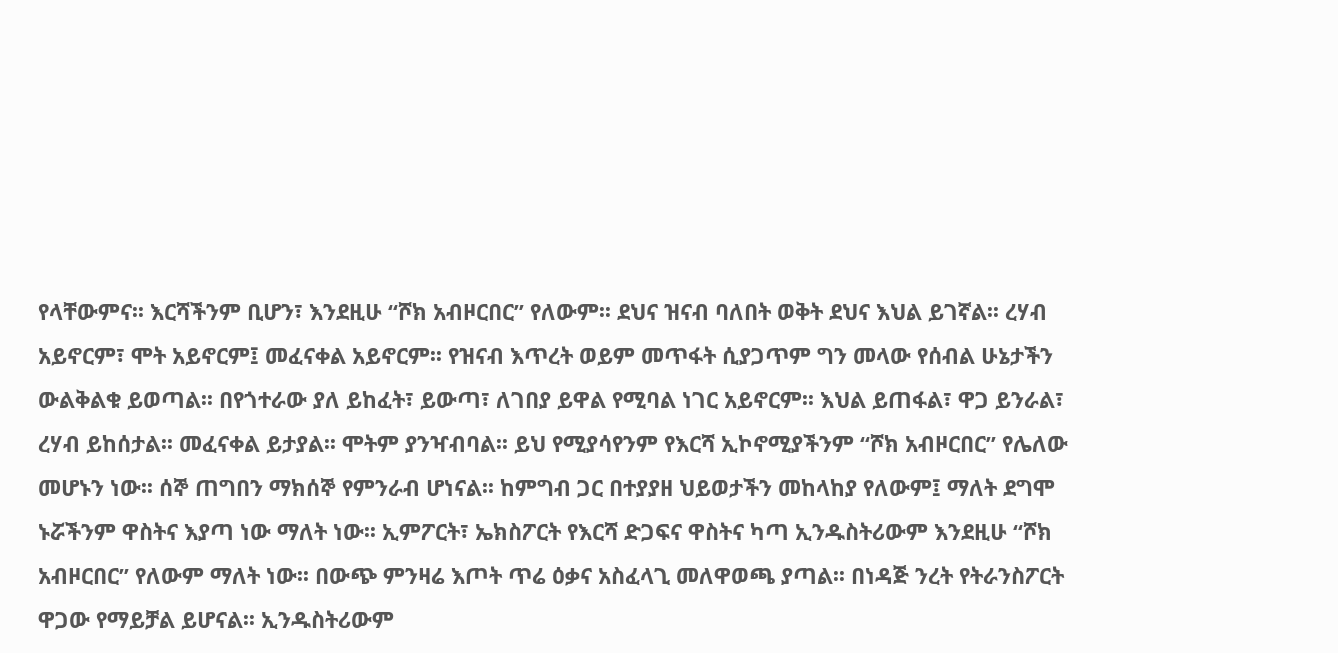የላቸውምና፡፡ እርሻችንም ቢሆን፣ እንደዚሁ “ሾክ አብዞርበር” የለውም፡፡ ደህና ዝናብ ባለበት ወቅት ደህና እህል ይገኛል፡፡ ረሃብ አይኖርም፣ ሞት አይኖርም፤ መፈናቀል አይኖርም፡፡ የዝናብ እጥረት ወይም መጥፋት ሲያጋጥም ግን መላው የሰብል ሁኔታችን ውልቅልቁ ይወጣል፡፡ በየጎተራው ያለ ይከፈት፣ ይውጣ፣ ለገበያ ይዋል የሚባል ነገር አይኖርም፡፡ እህል ይጠፋል፣ ዋጋ ይንራል፣ ረሃብ ይከሰታል፡፡ መፈናቀል ይታያል፡፡ ሞትም ያንዣብባል፡፡ ይህ የሚያሳየንም የእርሻ ኢኮኖሚያችንም “ሾክ አብዞርበር” የሌለው መሆኑን ነው፡፡ ሰኞ ጠግበን ማክሰኞ የምንራብ ሆነናል፡፡ ከምግብ ጋር በተያያዘ ህይወታችን መከላከያ የለውም፤ ማለት ደግሞ ኑሯችንም ዋስትና እያጣ ነው ማለት ነው፡፡ ኢምፖርት፣ ኤክስፖርት የእርሻ ድጋፍና ዋስትና ካጣ ኢንዱስትሪውም እንደዚሁ “ሾክ አብዞርበር” የለውም ማለት ነው፡፡ በውጭ ምንዛሬ እጦት ጥሬ ዕቃና አስፈላጊ መለዋወጫ ያጣል፡፡ በነዳጅ ንረት የትራንስፖርት ዋጋው የማይቻል ይሆናል፡፡ ኢንዱስትሪውም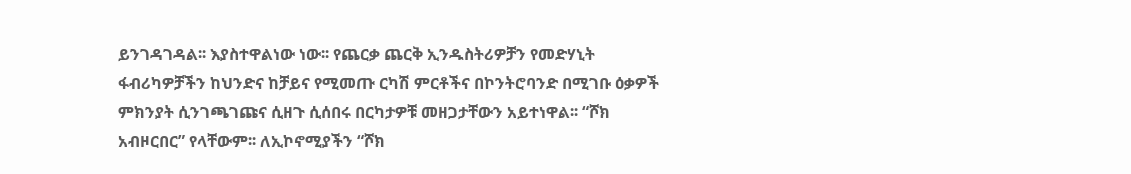ይንገዳገዳል፡፡ እያስተዋልነው ነው፡፡ የጨርቃ ጨርቅ ኢንዱስትሪዎቻን የመድሃኒት ፋብሪካዎቻችን ከህንድና ከቻይና የሚመጡ ርካሽ ምርቶችና በኮንትሮባንድ በሚገቡ ዕቃዎች ምክንያት ሲንገጫገጩና ሲዘጉ ሲሰበሩ በርካታዎቹ መዘጋታቸውን አይተነዋል፡፡ “ሾክ አብዞርበር” የላቸውም፡፡ ለኢኮኖሚያችን “ሾክ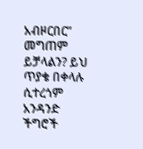አብዞርበር” መግጠም ይቻላልን? ይህ ጥያቄ በቀላሉ ሲተረጎም አንዳንድ ችግሮች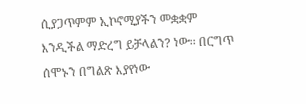ሲያጋጥምም ኢኮኖሚያችን መቋቋም እንዲችል ማድረግ ይቻላልን? ነው፡፡ በርግጥ ሰሞኑን በግልጽ እያየነው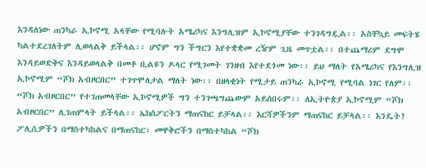እንዳለነው ጠንካራ ኢኮኖሚ አላቸው የሚባሉት አሜሪካና እንግሊዝም ኢኮኖሚያቸው ተንገዳግዷል፡፡ አስቸኳይ መፍትሄ ካልተደረገለትም ሊወላልቅ ይችላል፡፡ ሆኖም ግን ችግርን እየተቋቋመ ረዥም ጊዜ መጥቷል፡፡ በተጨማሪም ደግሞ እንዳይወድቅና እንዳይወላልቅ በመቶ ቢልዩን ዶላር የሚገመት ገንዘብ እየተደጎመ ነው፡፡ ይህ ማለት የአሜሪካና የእንግሊዝ ኢኮኖሚም “ሾክ አብዞርበር” ተገጥሞለታል ማለት ነው፡፡ በዘላቂነት የሚታይ ጠንካራ ኢኮኖሚ የሚባል ነገር የለም፡፡ “ሾክ አብዞርበር” የተገጠመላቸው ኢኮኖሚዎች ግን ተንገጫግጨውም አይሰበሩም፡፡ ለኢትዮጵያ ኢኮኖሚም “ሾክ አብዞርበር” ሊገጠምላት ይችላል፡፡ ኤክስፖርትን ማጠናከር ይቻላል፡፡ እርሻዎችንም ማጠናከር ይቻላል፡፡ እንዴት? ፖሊሲዎችን በማስተካከልና በማጠናከር፣ መዋቅሮችን በማስተካከል “ሾክ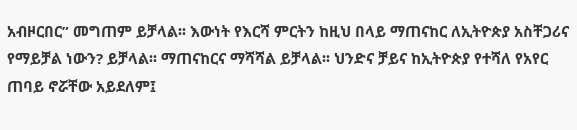አብዞርበር” መግጠም ይቻላል፡፡ እውነት የእርሻ ምርትን ከዚህ በላይ ማጠናከር ለኢትዮጵያ አስቸጋሪና የማይቻል ነውን? ይቻላል፡፡ ማጠናከርና ማሻሻል ይቻላል፡፡ ህንድና ቻይና ከኢትዮጵያ የተሻለ የአየር ጠባይ ኖሯቸው አይደለም፤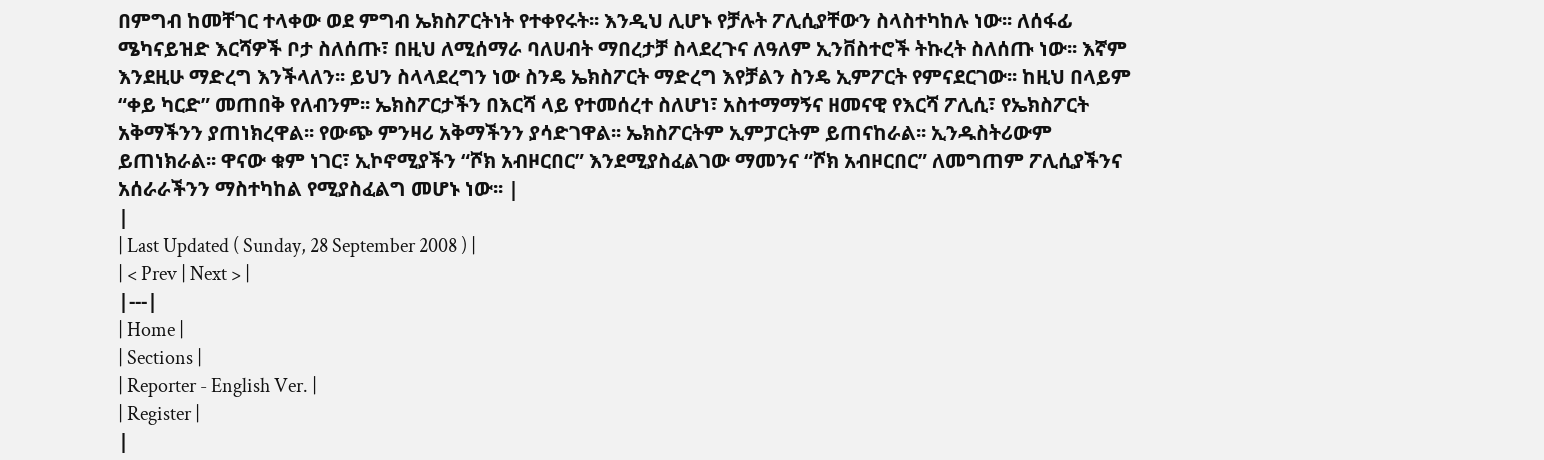በምግብ ከመቸገር ተላቀው ወደ ምግብ ኤክስፖርትነት የተቀየሩት፡፡ እንዲህ ሊሆኑ የቻሉት ፖሊሲያቸውን ስላስተካከሉ ነው፡፡ ለሰፋፊ ሜካናይዝድ እርሻዎች ቦታ ስለሰጡ፣ በዚህ ለሚሰማራ ባለሀብት ማበረታቻ ስላደረጉና ለዓለም ኢንቨስተሮች ትኩረት ስለሰጡ ነው፡፡ እኛም እንደዚሁ ማድረግ እንችላለን፡፡ ይህን ስላላደረግን ነው ስንዴ ኤክስፖርት ማድረግ እየቻልን ስንዴ ኢምፖርት የምናደርገው፡፡ ከዚህ በላይም “ቀይ ካርድ” መጠበቅ የለብንም፡፡ ኤክስፖርታችን በእርሻ ላይ የተመሰረተ ስለሆነ፣ አስተማማኝና ዘመናዊ የእርሻ ፖሊሲ፣ የኤክስፖርት አቅማችንን ያጠነክረዋል፡፡ የውጭ ምንዛሪ አቅማችንን ያሳድገዋል፡፡ ኤክስፖርትም ኢምፓርትም ይጠናከራል፡፡ ኢንዱስትሪውም ይጠነክራል፡፡ ዋናው ቁም ነገር፣ ኢኮኖሚያችን “ሾክ አብዞርበር” እንደሚያስፈልገው ማመንና “ሾክ አብዞርበር” ለመግጠም ፖሊሲያችንና አሰራራችንን ማስተካከል የሚያስፈልግ መሆኑ ነው፡፡ |
|
| Last Updated ( Sunday, 28 September 2008 ) |
| < Prev | Next > |
|---|
| Home |
| Sections |
| Reporter - English Ver. |
| Register |
|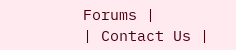Forums |
| Contact Us |